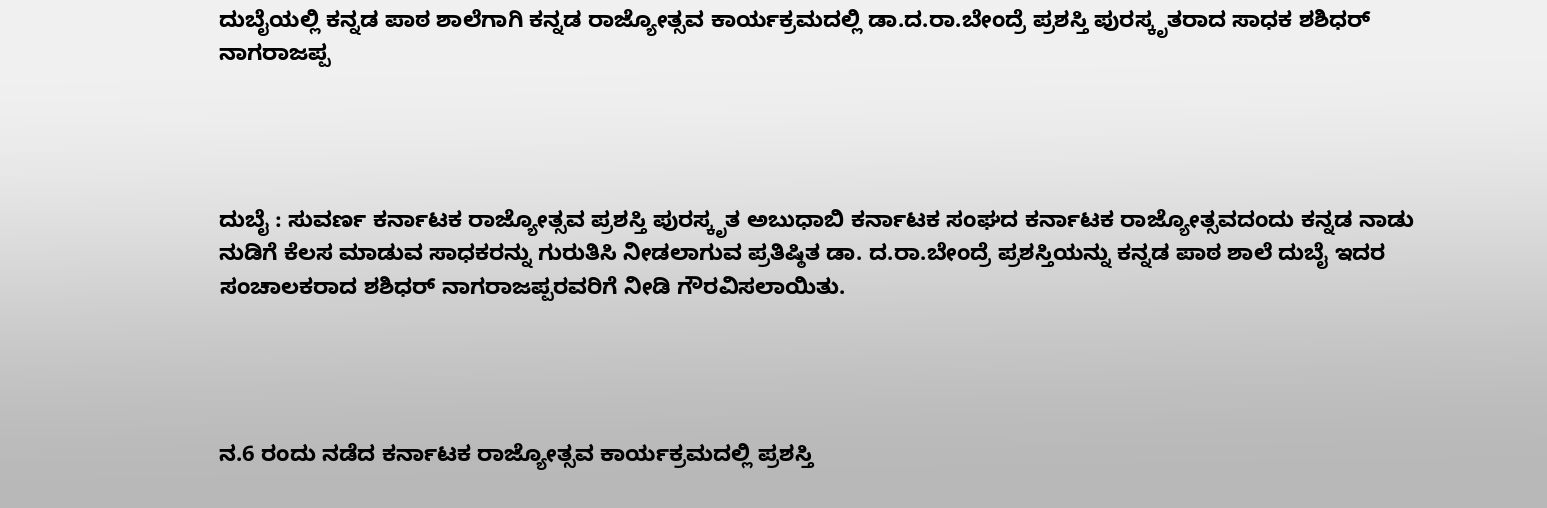ದುಬೈಯಲ್ಲಿ ಕನ್ನಡ ಪಾಠ ಶಾಲೆಗಾಗಿ ಕನ್ನಡ ರಾಜ್ಯೋತ್ಸವ ಕಾರ್ಯಕ್ರಮದಲ್ಲಿ ಡಾ.ದ.ರಾ.ಬೇಂದ್ರೆ ಪ್ರಶಸ್ತಿ ಪುರಸ್ಕೃತರಾದ ಸಾಧಕ ಶಶಿಧರ್ ನಾಗರಾಜಪ್ಪ




ದುಬೈ : ಸುವರ್ಣ ಕರ್ನಾಟಕ ರಾಜ್ಯೋತ್ಸವ ಪ್ರಶಸ್ತಿ ಪುರಸ್ಕೃತ ಅಬುಧಾಬಿ ಕರ್ನಾಟಕ ಸಂಘದ ಕರ್ನಾಟಕ ರಾಜ್ಯೋತ್ಸವದಂದು ಕನ್ನಡ ನಾಡು ನುಡಿಗೆ ಕೆಲಸ ಮಾಡುವ ಸಾಧಕರನ್ನು ಗುರುತಿಸಿ ನೀಡಲಾಗುವ ಪ್ರತಿಷ್ಠಿತ ಡಾ. ದ.ರಾ.ಬೇಂದ್ರೆ ಪ್ರಶಸ್ತಿಯನ್ನು ಕನ್ನಡ ಪಾಠ ಶಾಲೆ ದುಬೈ ಇದರ ಸಂಚಾಲಕರಾದ ಶಶಿಧರ್ ನಾಗರಾಜಪ್ಪರವರಿಗೆ ನೀಡಿ ಗೌರವಿಸಲಾಯಿತು.




ನ.6 ರಂದು ನಡೆದ ಕರ್ನಾಟಕ ರಾಜ್ಯೋತ್ಸವ ಕಾರ್ಯಕ್ರಮದಲ್ಲಿ ಪ್ರಶಸ್ತಿ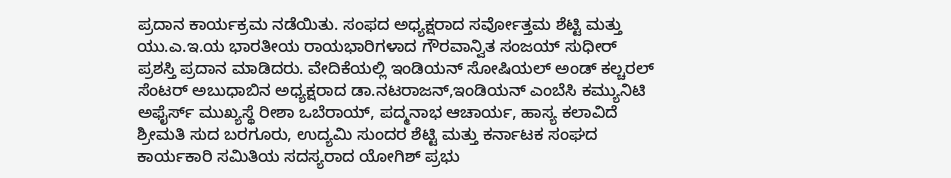ಪ್ರದಾನ ಕಾರ್ಯಕ್ರಮ ನಡೆಯಿತು. ಸಂಫದ ಅಧ್ಯಕ್ಷರಾದ ಸರ್ವೋತ್ತಮ ಶೆಟ್ಟಿ ಮತ್ತು ಯು.ಎ.ಇ.ಯ ಭಾರತೀಯ ರಾಯಭಾರಿಗಳಾದ ಗೌರವಾನ್ವಿತ ಸಂಜಯ್ ಸುಧೀರ್ ಪ್ರಶಸ್ತಿ ಪ್ರದಾನ ಮಾಡಿದರು. ವೇದಿಕೆಯಲ್ಲಿ ಇಂಡಿಯನ್ ಸೋಷಿಯಲ್ ಅಂಡ್ ಕಲ್ಚರಲ್ ಸೆಂಟರ್ ಅಬುಧಾಬಿನ ಅಧ್ಯಕ್ಷರಾದ ಡಾ.ನಟರಾಜನ್,ಇಂಡಿಯನ್ ಎಂಬೆಸಿ ಕಮ್ಯುನಿಟಿ ಅಫೈರ್ಸ್ ಮುಖ್ಯಸ್ಥೆ ರೀಶಾ ಒಬೆರಾಯ್, ಪದ್ಮನಾಭ ಆಚಾರ್ಯ, ಹಾಸ್ಯ ಕಲಾವಿದೆ ಶ್ರೀಮತಿ ಸುದ ಬರಗೂರು, ಉದ್ಯಮಿ ಸುಂದರ ಶೆಟ್ಟಿ ಮತ್ತು ಕರ್ನಾಟಕ ಸಂಘದ ಕಾರ್ಯಕಾರಿ ಸಮಿತಿಯ ಸದಸ್ಯರಾದ ಯೋಗಿಶ್ ಪ್ರಭು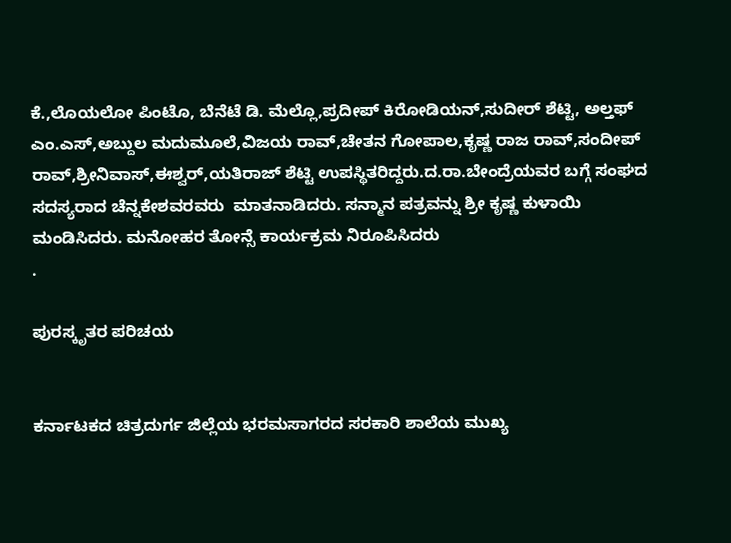ಕೆ.,ಲೊಯಲೋ ಪಿಂಟೊ, ಬೆನೆಟೆ ಡಿ. ಮೆಲ್ಲೊ,ಪ್ರದೀಪ್ ಕಿರೋಡಿಯನ್,ಸುದೀರ್ ಶೆಟ್ಟಿ, ಅಲ್ತಫ್ ಎಂ.ಎಸ್,ಅಬ್ದುಲ ಮದುಮೂಲೆ,ವಿಜಯ ರಾವ್,ಚೇತನ ಗೋಪಾಲ,ಕೃಷ್ಣ ರಾಜ ರಾವ್,ಸಂದೀಪ್ ರಾವ್,ಶ್ರೀನಿವಾಸ್,ಈಶ್ವರ್,ಯತಿರಾಜ್ ಶೆಟ್ಟಿ ಉಪಸ್ಥಿತರಿದ್ದರು.ದ.ರಾ.ಬೇಂದ್ರೆಯವರ ಬಗ್ಗೆ ಸಂಘದ ಸದಸ್ಯರಾದ ಚೆನ್ನಕೇಶವರವರು  ಮಾತನಾಡಿದರು. ಸನ್ಮಾನ ಪತ್ರವನ್ನು ಶ್ರೀ ಕೃಷ್ಣ ಕುಳಾಯಿ ಮಂಡಿಸಿದರು. ಮನೋಹರ ತೋನ್ಸೆ ಕಾರ್ಯಕ್ರಮ ನಿರೂಪಿಸಿದರು
.

ಪುರಸ್ಕೃತರ ಪರಿಚಯ


ಕರ್ನಾಟಕದ ಚಿತ್ರದುರ್ಗ ಜಿಲ್ಲೆಯ ಭರಮಸಾಗರದ ಸರಕಾರಿ ಶಾಲೆಯ ಮುಖ್ಯ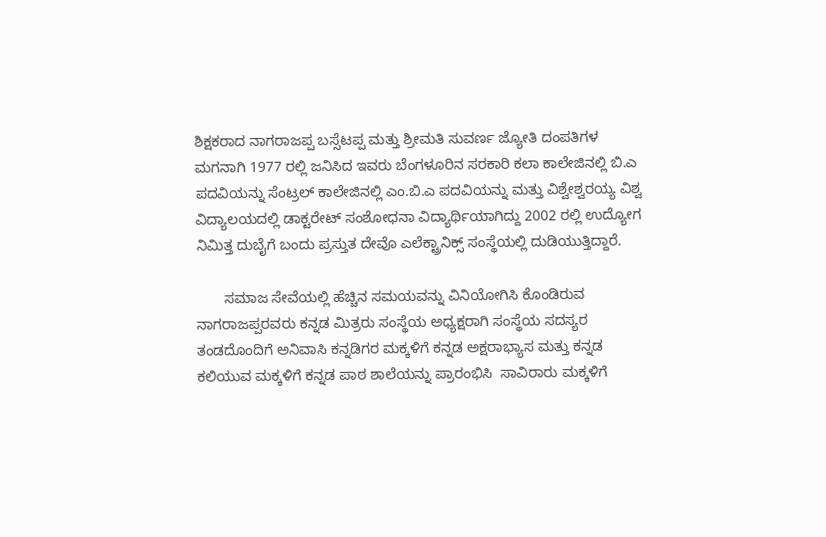ಶಿಕ್ಷಕರಾದ ನಾಗರಾಜಪ್ಪ ಬಸ್ಸೆಟಪ್ಪ ಮತ್ತು ಶ್ರೀಮತಿ ಸುವರ್ಣ ಜ್ಯೋತಿ ದಂಪತಿಗಳ ಮಗನಾಗಿ 1977 ರಲ್ಲಿ ಜನಿಸಿದ ಇವರು ಬೆಂಗಳೂರಿನ ಸರಕಾರಿ ಕಲಾ ಕಾಲೇಜಿನಲ್ಲಿ ಬಿ.ಎ ಪದವಿಯನ್ನು ಸೆಂಟ್ರಲ್ ಕಾಲೇಜಿನಲ್ಲಿ ಎಂ.ಬಿ.ಎ ಪದವಿಯನ್ನು ಮತ್ತು ವಿಶ್ವೇಶ್ವರಯ್ಯ ವಿಶ್ವ ವಿದ್ಯಾಲಯದಲ್ಲಿ ಡಾಕ್ಟರೇಟ್ ಸಂಶೋಧನಾ ವಿದ್ಯಾರ್ಥಿಯಾಗಿದ್ದು 2002 ರಲ್ಲಿ ಉದ್ಯೋಗ ನಿಮಿತ್ತ ದುಬೈಗೆ ಬಂದು ಪ್ರಸ್ತುತ ದೇವೊ ಎಲೆಕ್ಟ್ರಾನಿಕ್ಸ್ ಸಂಸ್ಥೆಯಲ್ಲಿ ದುಡಿಯುತ್ತಿದ್ದಾರೆ.

       ಸಮಾಜ ಸೇವೆಯಲ್ಲಿ ಹೆಚ್ಚಿನ ಸಮಯವನ್ನು ವಿನಿಯೋಗಿಸಿ ಕೊಂಡಿರುವ ನಾಗರಾಜಪ್ಪರವರು ಕನ್ನಡ ಮಿತ್ರರು ಸಂಸ್ಥೆಯ ಅಧ್ಯಕ್ಷರಾಗಿ ಸಂಸ್ಥೆಯ ಸದಸ್ಯರ ತಂಡದೊಂದಿಗೆ ಅನಿವಾಸಿ ಕನ್ನಡಿಗರ ಮಕ್ಕಳಿಗೆ ಕನ್ನಡ ಅಕ್ಷರಾಭ್ಯಾಸ ಮತ್ತು ಕನ್ನಡ ಕಲಿಯುವ ಮಕ್ಕಳಿಗೆ ಕನ್ನಡ ಪಾಠ ಶಾಲೆಯನ್ನು ಪ್ರಾರಂಭಿಸಿ  ಸಾವಿರಾರು ಮಕ್ಕಳಿಗೆ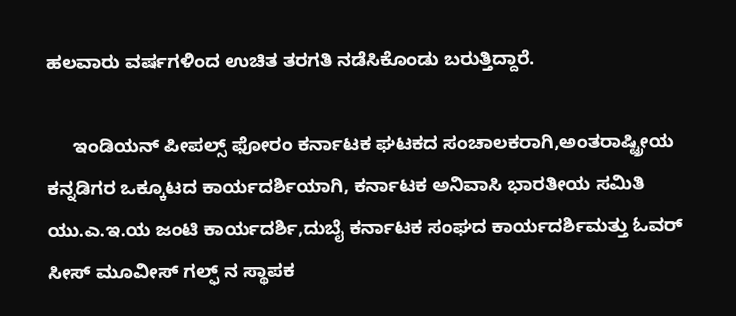ಹಲವಾರು ವರ್ಷಗಳಿಂದ ಉಚಿತ ತರಗತಿ ನಡೆಸಿಕೊಂಡು ಬರುತ್ತಿದ್ದಾರೆ.

     ಇಂಡಿಯನ್ ಪೀಪಲ್ಸ್ ಫೋರಂ ಕರ್ನಾಟಕ ಘಟಕದ ಸಂಚಾಲಕರಾಗಿ,ಅಂತರಾಷ್ಟ್ರೀಯ ಕನ್ನಡಿಗರ ಒಕ್ಕೂಟದ ಕಾರ್ಯದರ್ಶಿಯಾಗಿ, ಕರ್ನಾಟಕ ಅನಿವಾಸಿ ಭಾರತೀಯ ಸಮಿತಿ ಯು.ಎ.ಇ.ಯ ಜಂಟಿ ಕಾರ್ಯದರ್ಶಿ,ದುಬೈ ಕರ್ನಾಟಕ ಸಂಘದ ಕಾರ್ಯದರ್ಶಿಮತ್ತು ಓವರ್ ಸೀಸ್ ಮೂವೀಸ್ ಗಲ್ಫ್ ನ ಸ್ಥಾಪಕ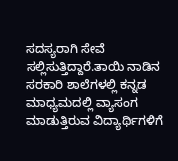ಸದಸ್ಯರಾಗಿ ಸೇವೆ ಸಲ್ಲಿಸುತ್ತಿದ್ದಾರೆ.ತಾಯಿ ನಾಡಿನ ಸರಕಾರಿ ಶಾಲೆಗಳಲ್ಲಿ ಕನ್ನಡ ಮಾಧ್ಯಮದಲ್ಲಿ ವ್ಯಾಸಂಗ ಮಾಡುತ್ತಿರುವ ವಿದ್ಯಾರ್ಥಿಗಳಿಗೆ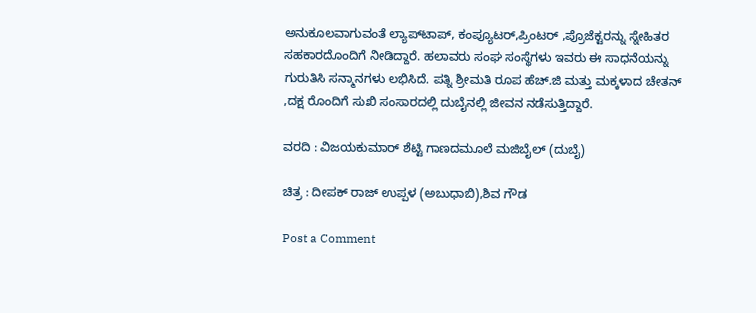ಅನುಕೂಲವಾಗುವಂತೆ ಲ್ಯಾಪ್‌ಟಾಪ್, ಕಂಪ್ಯೂಟರ್,ಪ್ರಿಂಟರ್ ,ಪ್ರೊಜೆಕ್ಟರನ್ನು ಸ್ನೇಹಿತರ ಸಹಕಾರದೊಂದಿಗೆ ನೀಡಿದ್ದಾರೆ. ಹಲಾವರು ಸಂಘ ಸಂಸ್ಥೆಗಳು ಇವರು ಈ ಸಾಧನೆಯನ್ನು ಗುರುತಿಸಿ ಸನ್ಮಾನಗಳು ಲಭಿಸಿದೆ. ಪತ್ನಿ ಶ್ರೀಮತಿ ರೂಪ ಹೆಚ್.ಜಿ ಮತ್ತು ಮಕ್ಕಳಾದ ಚೇತನ್ ,ದಕ್ಷ ರೊಂದಿಗೆ ಸುಖಿ ಸಂಸಾರದಲ್ಲಿ ದುಬೈನಲ್ಲಿ ಜೀವನ ನಡೆಸುತ್ತಿದ್ದಾರೆ.

ವರದಿ : ವಿಜಯಕುಮಾರ್ ಶೆಟ್ಟಿ ಗಾಣದಮೂಲೆ ಮಜಿಬೈಲ್ (ದುಬೈ)

ಚಿತ್ರ : ದೀಪಕ್ ರಾಜ್ ಉಪ್ಪಳ (ಅಬುಧಾಬಿ),ಶಿವ ಗೌಡ

Post a Comment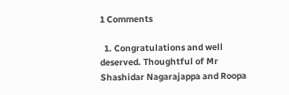1 Comments

  1. Congratulations and well deserved. Thoughtful of Mr Shashidar Nagarajappa and Roopa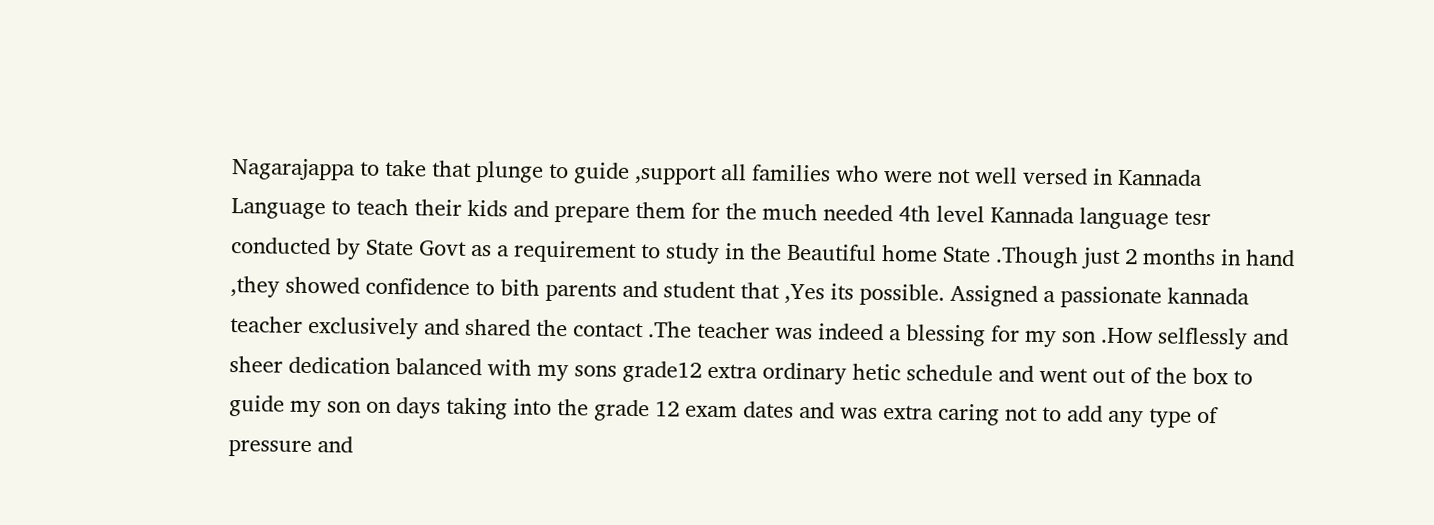Nagarajappa to take that plunge to guide ,support all families who were not well versed in Kannada Language to teach their kids and prepare them for the much needed 4th level Kannada language tesr conducted by State Govt as a requirement to study in the Beautiful home State .Though just 2 months in hand ,they showed confidence to bith parents and student that ,Yes its possible. Assigned a passionate kannada teacher exclusively and shared the contact .The teacher was indeed a blessing for my son .How selflessly and sheer dedication balanced with my sons grade12 extra ordinary hetic schedule and went out of the box to guide my son on days taking into the grade 12 exam dates and was extra caring not to add any type of pressure and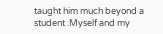taught him much beyond a student .Myself and my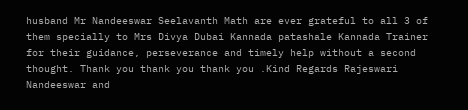husband Mr Nandeeswar Seelavanth Math are ever grateful to all 3 of them specially to Mrs Divya Dubai Kannada patashale Kannada Trainer for their guidance, perseverance and timely help without a second thought. Thank you thank you thank you .Kind Regards Rajeswari Nandeeswar and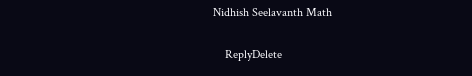Nidhish Seelavanth Math

    ReplyDelete